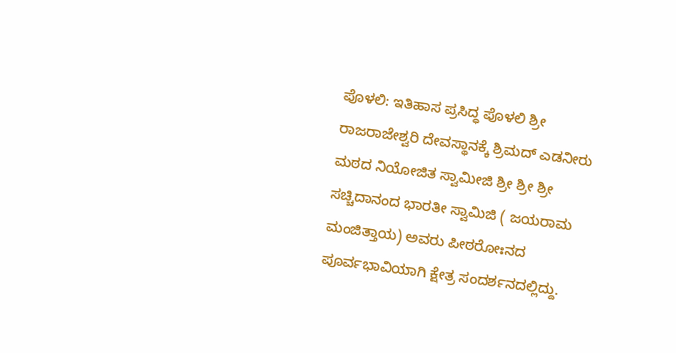ಪೊಳಲಿ: ಇತಿಹಾಸ ಪ್ರಸಿದ್ಧ ಪೊಳಲಿ ಶ್ರೀ ರಾಜರಾಜೇಶ್ವರಿ ದೇವಸ್ಥಾನಕ್ಕೆ ಶ್ರಿಮದ್ ಎಡನೀರು ಮಠದ ನಿಯೋಜಿತ ಸ್ವಾಮೀಜಿ ಶ್ರೀ ಶ್ರೀ ಶ್ರೀ ಸಚ್ಚಿದಾನಂದ ಭಾರತೀ ಸ್ವಾಮಿಜಿ ( ಜಯರಾಮ ಮಂಜಿತ್ತಾಯ) ಅವರು ಪೀಠರೋಃನದ ಪೂರ್ವಭಾವಿಯಾಗಿ ಕ್ಷೇತ್ರ ಸಂದರ್ಶನದಲ್ಲಿದ್ದು.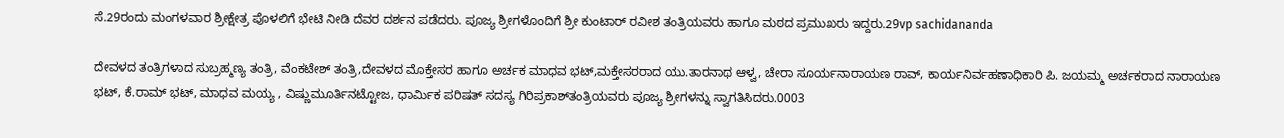ಸೆ.29ರಂದು ಮಂಗಳವಾರ ಶ್ರೀಕ್ಷೇತ್ರ ಪೊಳಲಿಗೆ ಭೇಟಿ ನೀಡಿ ದೆವರ ದರ್ಶನ ಪಡೆದರು. ಪೂಜ್ಯ ಶ್ರೀಗಳೊಂದಿಗೆ ಶ್ರೀ ಕುಂಟಾರ್ ರವೀಶ ತಂತ್ರಿಯವರು ಹಾಗೂ ಮಠದ ಪ್ರಮುಖರು ಇದ್ದರು.29vp sachidananda

ದೇವಳದ ತಂತ್ರಿಗಳಾದ ಸುಬ್ರಹ್ಮಣ್ಯ ತಂತ್ರಿ, ವೆಂಕಟೇಶ್ ತಂತ್ರಿ,ದೇವಳದ ಮೊಕ್ತೇಸರ ಹಾಗೂ ಅರ್ಚಕ ಮಾಧವ ಭಟ್,ಮಕ್ತೇಸರರಾದ ಯು.ತಾರನಾಥ ಆಳ್ವ, ಚೇರಾ ಸೂರ್ಯನಾರಾಯಣ ರಾವ್, ಕಾರ್ಯನಿರ್ವಹಣಾಧಿಕಾರಿ ಪಿ. ಜಯಮ್ಮ ಅರ್ಚಕರಾದ ನಾರಾಯಣ ಭಟ್, ಕೆ.ರಾಮ್ ಭಟ್, ಮಾಧವ ಮಯ್ಯ , ವಿಷ್ಣುಮೂರ್ತಿನಟ್ಟೋಜ, ಧಾರ್ಮಿಕ ಪರಿಷತ್ ಸದಸ್ಯ ಗಿರಿಪ್ರಕಾಶ್‍ತಂತ್ರಿಯವರು ಪೂಜ್ಯ ಶ್ರೀಗಳನ್ನು ಸ್ವಾಗತಿಸಿದರು.0003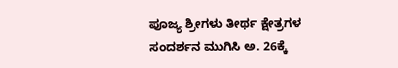ಪೂಜ್ಯ ಶ್ರೀಗಳು ತೀರ್ಥ ಕ್ಷೇತ್ರಗಳ ಸಂದರ್ಶನ ಮುಗಿಸಿ ಅ. 26ಕ್ಕೆ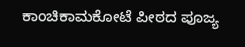ಕಾಂಚಿಕಾಮಕೋಟೆ ಪೀಠದ ಪೂಜ್ಯ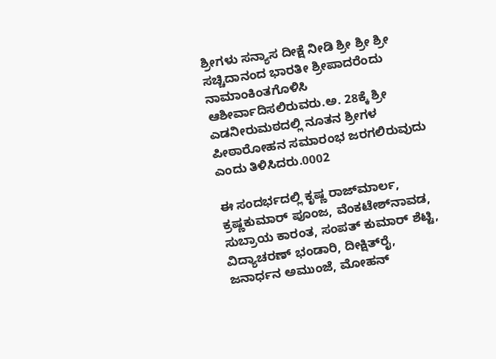ಶ್ರೀಗಳು ಸನ್ಯಾಸ ದೀಕ್ಷೆ ನೀಡಿ ಶ್ರೀ ಶ್ರೀ ಶ್ರೀ ಸಚ್ಚಿದಾನಂದ ಭಾರತೀ ಶ್ರೀಪಾದರೆಂದು ನಾಮಾಂಕಿಂತಗೊಳಿಸಿ ಆಶೀರ್ವಾದಿಸಲಿರುವರು.ಅ. 28ಕ್ಕೆ ಶ್ರೀ ಎಡನೀರುಮಠದಲ್ಲಿ ನೂತನ ಶ್ರೀಗಳ ಪೀಠಾರೋಹನ ಸಮಾರಂಭ ಜರಗಲಿರುವುದು ಎಂದು ತಿಳಿಸಿದರು.0002

ಈ ಸಂದರ್ಭದಲ್ಲಿ ಕೃಷ್ಣ ರಾಜ್‍ಮಾರ್ಲ, ಕ್ರಷ್ಣಕುಮಾರ್ ಪೂಂಜ, ವೆಂಕಟೇಶ್‍ನಾವಡ, ಸುಬ್ರಾಯ ಕಾರಂತ, ಸಂಪತ್ ಕುಮಾರ್ ಶೆಟ್ಟಿ, ವಿದ್ಯಾಚರಣ್ ಭಂಡಾರಿ, ದೀಕ್ಷಿತ್‍ರೈ, ಜನಾರ್ಧನ ಅಮುಂಜೆ, ಮೋಹನ್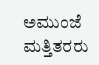ಅಮುಂಜೆ ಮತ್ತಿತರರು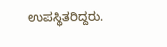ಉಪಸ್ಥಿತರಿದ್ದರು.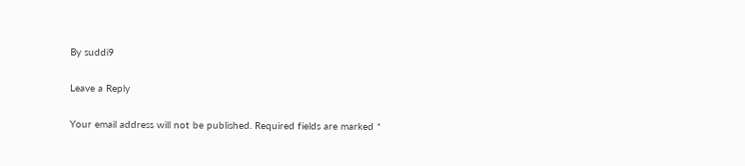By suddi9

Leave a Reply

Your email address will not be published. Required fields are marked *